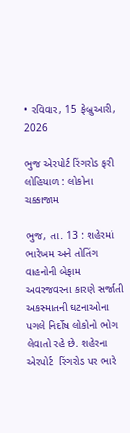• રવિવાર, 15 ફેબ્રુઆરી, 2026

ભુજ એરપોર્ટ રિંગરોડ ફરી લોહિયાળ : લોકોના ચક્કાજામ

ભુજ, તા. 13 : શહેરમાં ભારેખમ અને તોતિંગ વાહનોની બેફામ અવરજવરના કારણે સર્જાતી અકસ્માતની ઘટનાઓના પગલે નિર્દોષ લોકોનો ભોગ લેવાતો રહે છે. શહેરના એરપોર્ટ  રિંગરોડ પર ભારે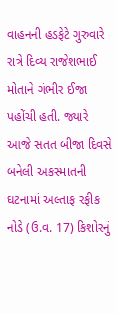વાહનની હડફેટે ગુરુવારે રાત્રે દિવ્ય રાજેશભાઈ મોતાને ગંભીર ઈજા પહોંચી હતી. જ્યારે આજે સતત બીજા દિવસે બનેલી અકસ્માતની ઘટનામાં અલ્તાફ રફીક નોડે (ઉ.વ. 17) કિશોરનું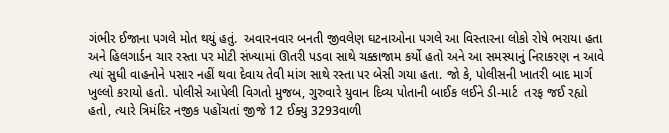ગંભીર ઈજાના પગલે મોત થયું હતું.  અવારનવાર બનતી જીવલેણ ઘટનાઓના પગલે આ વિસ્તારના લોકો રોષે ભરાયા હતા અને હિલગાર્ડન ચાર રસ્તા પર મોટી સંખ્યામાં ઊતરી પડવા સાથે ચક્કાજામ કર્યો હતો અને આ સમસ્યાનું નિરાકરણ ન આવે ત્યાં સુધી વાહનોને પસાર નહીં થવા દેવાય તેવી માંગ સાથે રસ્તા પર બેસી ગયા હતા. જો કે, પોલીસની ખાતરી બાદ માર્ગ ખુલ્લો કરાયો હતો. પોલીસે આપેલી વિગતો મુજબ, ગુરુવારે યુવાન દિવ્ય પોતાની બાઈક લઈને ડી-માર્ટ  તરફ જઈ રહ્યો હતો, ત્યારે ત્રિમંદિર નજીક પહોંચતાં જીજે 12 ઈક્યુ 3293વાળી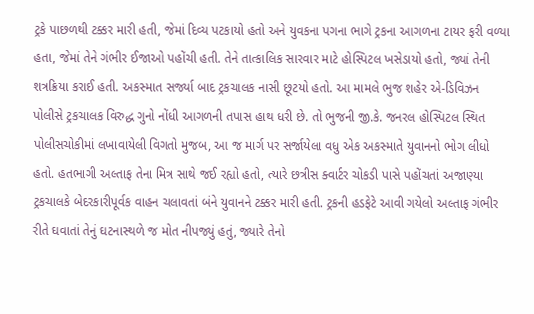ટ્રકે પાછળથી ટક્કર મારી હતી, જેમાં દિવ્ય પટકાયો હતો અને યુવકના પગના ભાગે ટ્રકના આગળના ટાયર ફરી વળ્યા હતા, જેમાં તેને ગંભીર ઈજાઓ પહોંચી હતી. તેને તાત્કાલિક સારવાર માટે હોસ્પિટલ ખસેડાયો હતો, જ્યાં તેની શત્રક્રિયા કરાઈ હતી. અકસ્માત સર્જ્યા બાદ ટ્રકચાલક નાસી છૂટયો હતો. આ મામલે ભુજ શહેર એ-ડિવિઝન પોલીસે ટ્રકચાલક વિરુદ્ધ ગુનો નોંધી આગળની તપાસ હાથ ધરી છે. તો ભુજની જી.કે. જનરલ હોસ્પિટલ સ્થિત પોલીસચોકીમાં લખાવાયેલી વિગતો મુજબ, આ જ માર્ગ પર સર્જાયેલા વધુ એક અકસ્માતે યુવાનનો ભોગ લીધો હતો. હતભાગી અલ્તાફ તેના મિત્ર સાથે જઈ રહ્યો હતો, ત્યારે છત્રીસ ક્વાર્ટર ચોકડી પાસે પહોંચતાં અજાણ્યા ટ્રકચાલકે બેદરકારીપૂર્વક વાહન ચલાવતાં બંને યુવાનને ટક્કર મારી હતી. ટ્રકની હડફેટે આવી ગયેલો અલ્તાફ ગંભીર રીતે ઘવાતાં તેનું ઘટનાસ્થળે જ મોત નીપજ્યું હતું, જ્યારે તેનો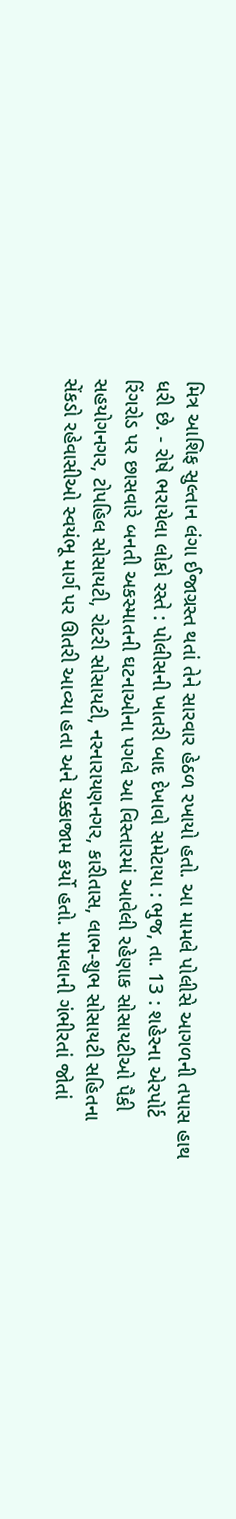મિત્ર આશિફ સુલ્તાન લંગા ઈજાગ્રસ્ત થતાં તેને સારવાર હેઠળ રખાયો હતો. આ મામલે પોલીસે આગળની તપાસ હાથ ધરી છે. - રોષે ભરાયેલા લોકો રસ્તે : પોલીસની ખાતરી બાદ દેખાવો સમેટાયા : ભુજ, તા. 13 : શહેરના એરપોર્ટ રિંગરોડ પર છાસવારે બનતી અકસ્માતની ઘટનાઓના પગલે આ વિસ્તારમાં આવેલી રહેણાક સોસાયટીઓ પૈકી સહયોગનગર, ટોપહિલ સોસાયટી, રોટરી સોસાયટી, નરનારાયણનગર, કારીતાસ, લાભ-શુભ સોસાયટી સહિતના સેંકડો રહેવાસીઓ સ્વયંભૂ માર્ગ પર ઊતરી આવ્યા હતા અને ચક્કાજામ કર્યો હતો. મામલાની ગંભીરતાં જોતાં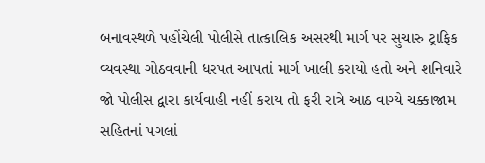બનાવસ્થળે પહોંચેલી પોલીસે તાત્કાલિક અસરથી માર્ગ પર સુચારુ ટ્રાફિક વ્યવસ્થા ગોઠવવાની ધરપત આપતાં માર્ગ ખાલી કરાયો હતો અને શનિવારે જો પોલીસ દ્વારા કાર્યવાહી નહીં કરાય તો ફરી રાત્રે આઠ વાગ્યે ચક્કાજામ સહિતનાં પગલાં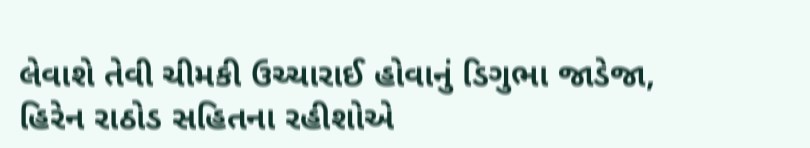લેવાશે તેવી ચીમકી ઉચ્ચારાઈ હોવાનું ડિગુભા જાડેજા, હિરેન રાઠોડ સહિતના રહીશોએ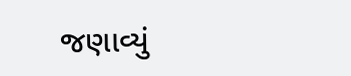જણાવ્યું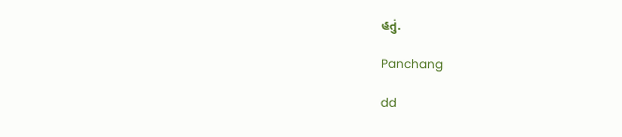હતું.

Panchang

dd